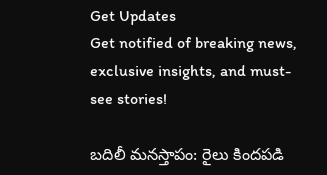Get Updates
Get notified of breaking news, exclusive insights, and must-see stories!

బదిలీ మనస్తాపం: రైలు కిందపడి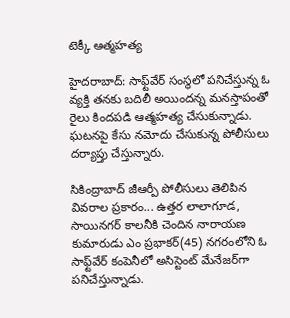టెక్కీ ఆత్మహత్య

హైదరాబాద్: సాఫ్ట్‌వేర్‌ సంస్థలో పనిచేస్తున్న ఓ వ్యక్తి తనకు బదిలీ అయిందన్న మనస్తాపంతో రైలు కిందపడి ఆత్మహత్య చేసుకున్నాడు. ఘటనపై కేసు నమోదు చేసుకున్న పోలీసులు దర్యాప్తు చేస్తున్నారు.

సికింద్రాబాద్‌ జీఆర్పీ పోలీసులు తెలిపిన వివరాల ప్రకారం... ఉత్తర లాలాగూడ, సాయినగర్‌ కాలనీకి చెందిన నారాయణ కుమారుడు ఎం ప్రభాకర్‌(45) నగరంలోని ఓ సాఫ్ట్‌వేర్‌ కంపెనీలో అసిస్టెంట్‌ మేనేజర్‌గా పనిచేస్తున్నాడు.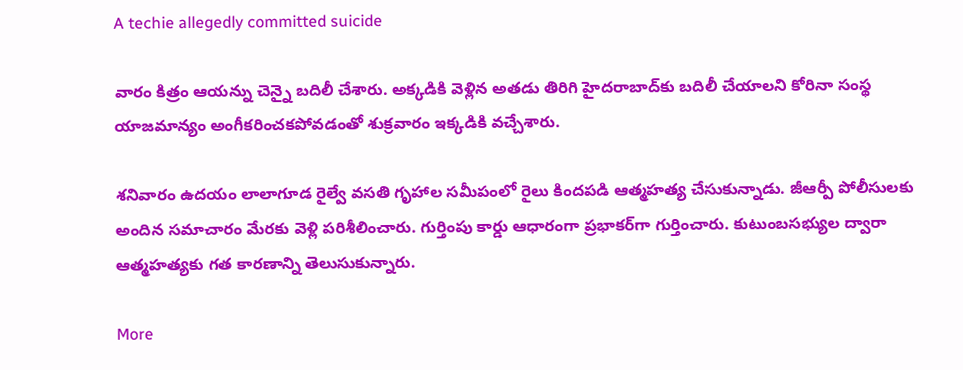A techie allegedly committed suicide

వారం కిత్రం ఆయన్ను చెన్నై బదిలీ చేశారు. అక్కడికి వెళ్లిన అతడు తిరిగి హైదరాబాద్‌కు బదిలీ చేయాలని కోరినా సంస్థ యాజమాన్యం అంగీకరించకపోవడంతో శుక్రవారం ఇక్కడికి వచ్చేశారు.

శనివారం ఉదయం లాలాగూడ రైల్వే వసతి గృహాల సమీపంలో రైలు కిందపడి ఆత్మహత్య చేసుకున్నాడు. జీఆర్పీ పోలీసులకు అందిన సమాచారం మేరకు వెళ్లి పరిశీలించారు. గుర్తింపు కార్డు ఆధారంగా ప్రభాకర్‌గా గుర్తించారు. కుటుంబసభ్యుల ద్వారా ఆత్మహత్యకు గత కారణాన్ని తెలుసుకున్నారు.

More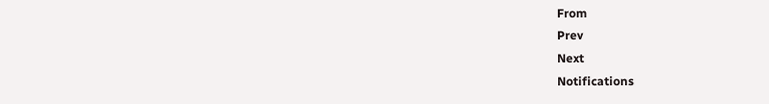From
Prev
Next
Notifications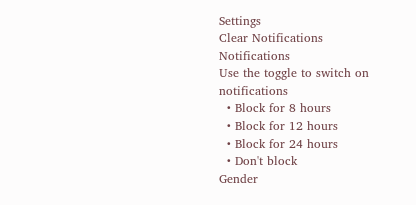Settings
Clear Notifications
Notifications
Use the toggle to switch on notifications
  • Block for 8 hours
  • Block for 12 hours
  • Block for 24 hours
  • Don't block
Gender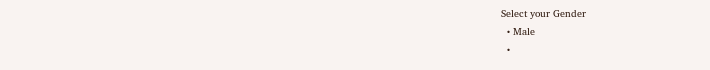Select your Gender
  • Male
  •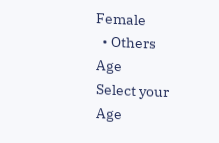Female
  • Others
Age
Select your Age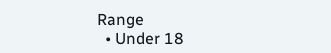Range
  • Under 18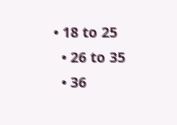• 18 to 25
  • 26 to 35
  • 36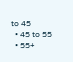to 45
  • 45 to 55
  • 55+